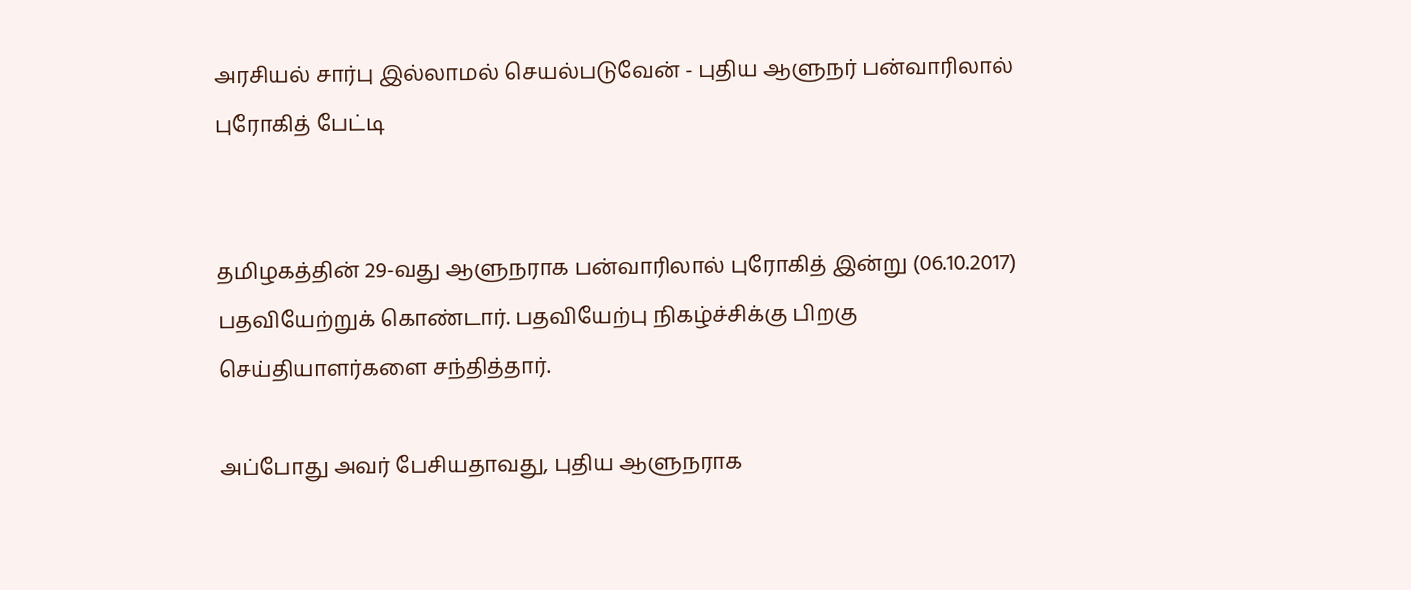அரசியல் சார்பு இல்லாமல் செயல்படுவேன் - புதிய ஆளுநர் பன்வாரிலால் புரோகித் பேட்டி


தமிழகத்தின் 29-வது ஆளுநராக பன்வாரிலால் புரோகித் இன்று (06.10.2017) பதவியேற்றுக் கொண்டார். பதவியேற்பு நிகழ்ச்சிக்கு பிறகு செய்தியாளர்களை சந்தித்தார்.

அப்போது அவர் பேசியதாவது, புதிய ஆளுநராக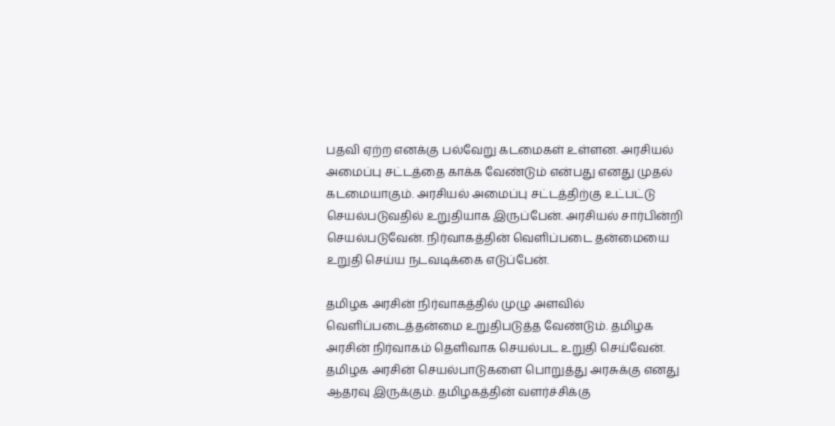பதவி ஏற்ற எனக்கு பல்வேறு கடமைகள் உள்ளன. அரசியல் அமைப்பு சட்டத்தை காக்க வேண்டும் என்பது எனது முதல் கடமையாகும். அரசியல் அமைப்பு சட்டத்திற்கு உட்பட்டு செயல்படுவதில் உறுதியாக இருப்பேன். அரசியல் சார்பின்றி செயல்படுவேன். நிர்வாகத்தின் வெளிப்படை தன்மையை உறுதி செய்ய நடவடிக்கை எடுப்பேன்.

தமிழக அரசின் நிர்வாகத்தில் முழு அளவில் வெளிப்படைத்தன்மை உறுதிபடுத்த வேண்டும். தமிழக அரசின் நிர்வாகம் தெளிவாக செயல்பட உறுதி செய்வேன். தமிழக அரசின் செயல்பாடுகளை பொறுத்து அரசுக்கு எனது ஆதரவு இருக்கும். தமிழகத்தின் வளர்ச்சிக்கு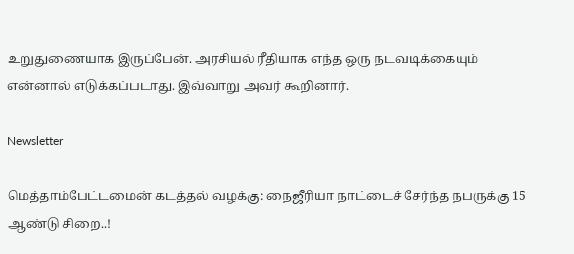உறுதுணையாக இருப்பேன். அரசியல் ரீதியாக எந்த ஒரு நடவடிக்கையும் என்னால் எடுக்கப்படாது. இவ்வாறு அவர் கூறினார்.

Newsletter

மெத்தாம்பேட்டமைன் கடத்தல் வழக்கு: நைஜீரியா நாட்டைச் சேர்ந்த நபருக்கு 15 ஆண்டு சிறை..!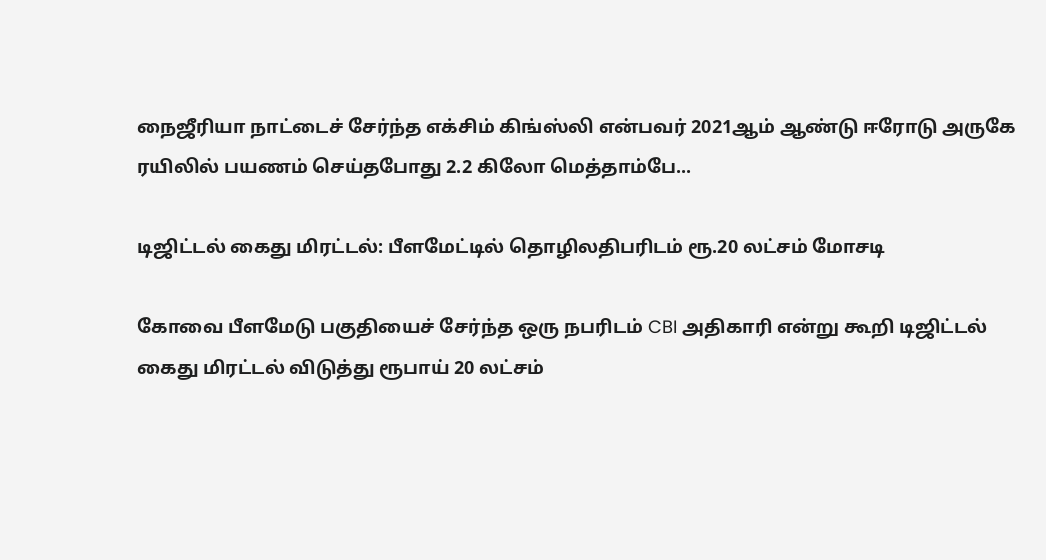நைஜீரியா நாட்டைச் சேர்ந்த எக்சிம் கிங்ஸ்லி என்பவர் 2021ஆம் ஆண்டு ஈரோடு அருகே ரயிலில் பயணம் செய்தபோது 2.2 கிலோ மெத்தாம்பே...

டிஜிட்டல் கைது மிரட்டல்: பீளமேட்டில் தொழிலதிபரிடம் ரூ.20 லட்சம் மோசடி

கோவை பீளமேடு பகுதியைச் சேர்ந்த ஒரு நபரிடம் CBI அதிகாரி என்று கூறி டிஜிட்டல் கைது மிரட்டல் விடுத்து ரூபாய் 20 லட்சம்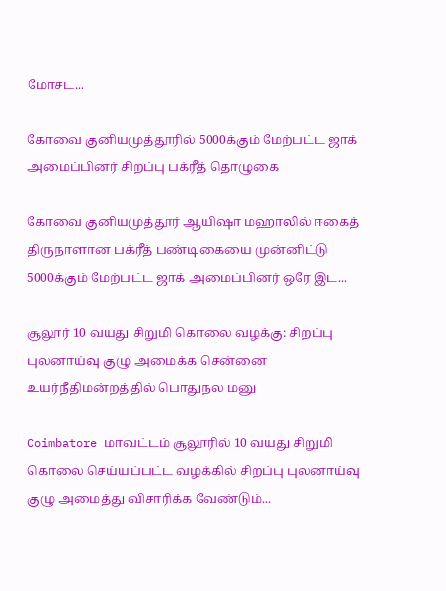மோசட...

கோவை குனியமுத்தூரில் 5000க்கும் மேற்பட்ட ஜாக் அமைப்பினர் சிறப்பு பக்ரீத் தொழுகை

கோவை குனியமுத்தூர் ஆயிஷா மஹாலில் ஈகைத் திருநாளான பக்ரீத் பண்டிகையை முன்னிட்டு 5000க்கும் மேற்பட்ட ஜாக் அமைப்பினர் ஒரே இட...

சூலூர் 10 வயது சிறுமி கொலை வழக்கு: சிறப்பு புலனாய்வு குழு அமைக்க சென்னை உயர்நீதிமன்றத்தில் பொதுநல மனு

Coimbatore மாவட்டம் சூலூரில் 10 வயது சிறுமி கொலை செய்யப்பட்ட வழக்கில் சிறப்பு புலனாய்வு குழு அமைத்து விசாரிக்க வேண்டும்...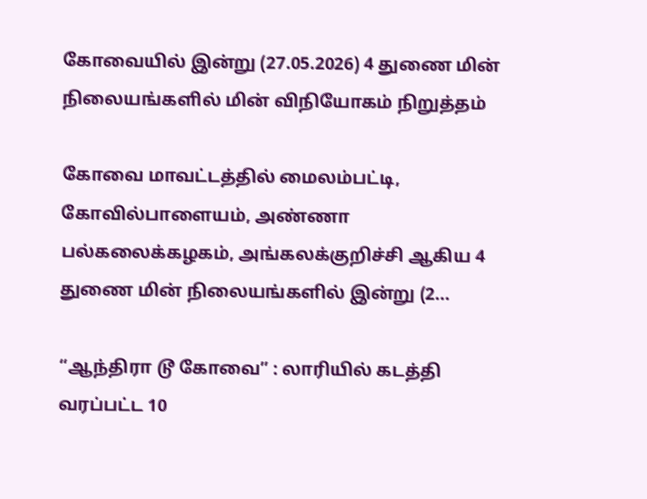கோவையில் இன்று (27.05.2026) 4 துணை மின் நிலையங்களில் மின் விநியோகம் நிறுத்தம்

கோவை மாவட்டத்தில் மைலம்பட்டி, கோவில்பாளையம், அண்ணா பல்கலைக்கழகம், அங்கலக்குறிச்சி ஆகிய 4 துணை மின் நிலையங்களில் இன்று (2...

“ஆந்திரா டூ கோவை” : லாரியில் கடத்தி வரப்பட்ட 10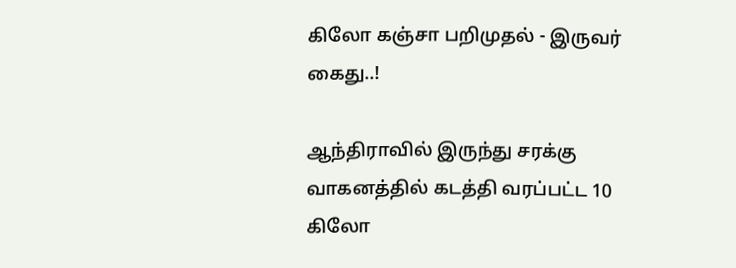கிலோ கஞ்சா பறிமுதல் - இருவர் கைது..!

ஆந்திராவில் இருந்து சரக்கு வாகனத்தில் கடத்தி வரப்பட்ட 10 கிலோ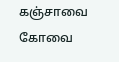கஞ்சாவை கோவை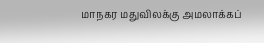மாநகர மதுவிலக்கு அமலாக்கப்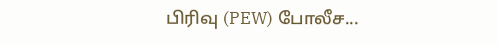பிரிவு (PEW) போலீச...